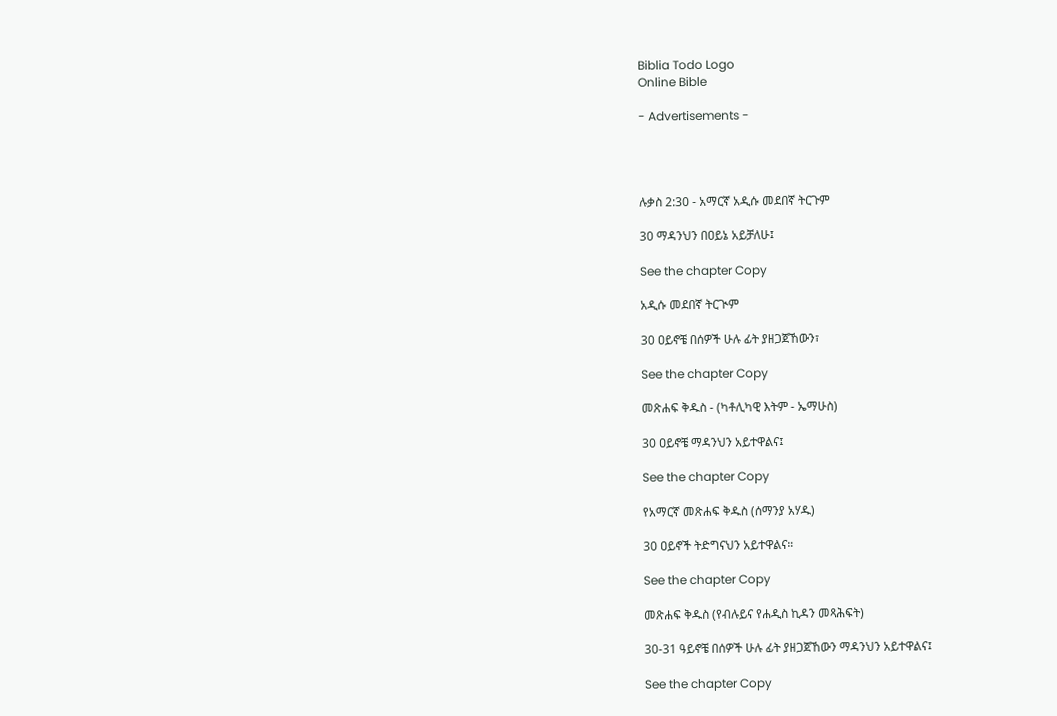Biblia Todo Logo
Online Bible

- Advertisements -




ሉቃስ 2:30 - አማርኛ አዲሱ መደበኛ ትርጉም

30 ማዳንህን በዐይኔ አይቻለሁ፤

See the chapter Copy

አዲሱ መደበኛ ትርጒም

30 ዐይኖቼ በሰዎች ሁሉ ፊት ያዘጋጀኸውን፣

See the chapter Copy

መጽሐፍ ቅዱስ - (ካቶሊካዊ እትም - ኤማሁስ)

30 ዐይኖቼ ማዳንህን አይተዋልና፤

See the chapter Copy

የአማርኛ መጽሐፍ ቅዱስ (ሰማንያ አሃዱ)

30 ዐይኖች ትድግናህን አይተዋልና።

See the chapter Copy

መጽሐፍ ቅዱስ (የብሉይና የሐዲስ ኪዳን መጻሕፍት)

30-31 ዓይኖቼ በሰዎች ሁሉ ፊት ያዘጋጀኸውን ማዳንህን አይተዋልና፤

See the chapter Copy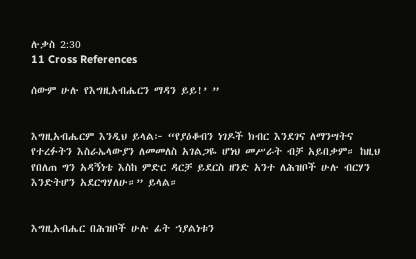ሉቃስ 2:30
11 Cross References

ሰውም ሁሉ የእግዚአብሔርን ማዳን ይይ!’ ”


እግዚአብሔርም እንዲህ ይላል፦ “የያዕቆብን ነገዶች ክብር እንደገና ለማንሣትና የተረፉትን እስራኤላውያን ለመመለስ አገልጋዬ ሆነህ መሥራት ብቻ አይበቃም። ከዚህ የበለጠ ግን አዳኝነቴ እስከ ምድር ዳርቻ ይደርስ ዘንድ አንተ ለሕዝቦች ሁሉ ብርሃን እንድትሆን አደርግሃለሁ።” ይላል።


እግዚአብሔር በሕዝቦች ሁሉ ፊት ኀያልነቱን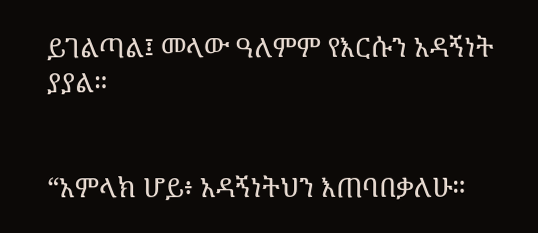ይገልጣል፤ መላው ዓለምም የእርሱን አዳኝነት ያያል።


“አምላክ ሆይ፥ አዳኝነትህን እጠባበቃለሁ።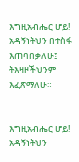እግዚአብሔር ሆይ! አዳኝነትህን በተስፋ እጠባበቃለሁ፤ ትእዛዞችህንም እፈጽማለሁ።


እግዚአብሔር ሆይ! አዳኝነትህን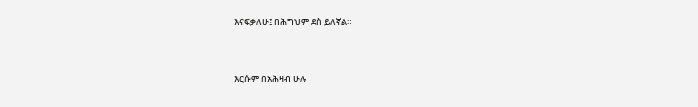እናፍቃለሁ፤ በሕግህም ደስ ይለኛል።


እርሱም በአሕዛብ ሁሉ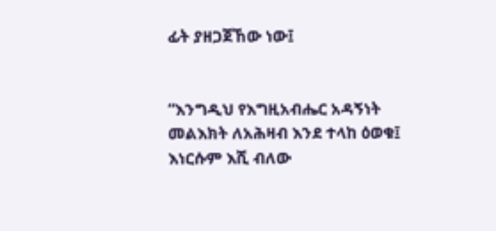ፊት ያዘጋጀኸው ነው፤


“እንግዲህ የእግዚአብሔር አዳኝነት መልእክት ለአሕዛብ እንደ ተላከ ዕወቁ፤ እነርሱም እሺ ብለው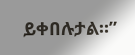ይቀበሉታል።”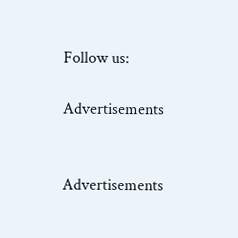Follow us:

Advertisements


Advertisements